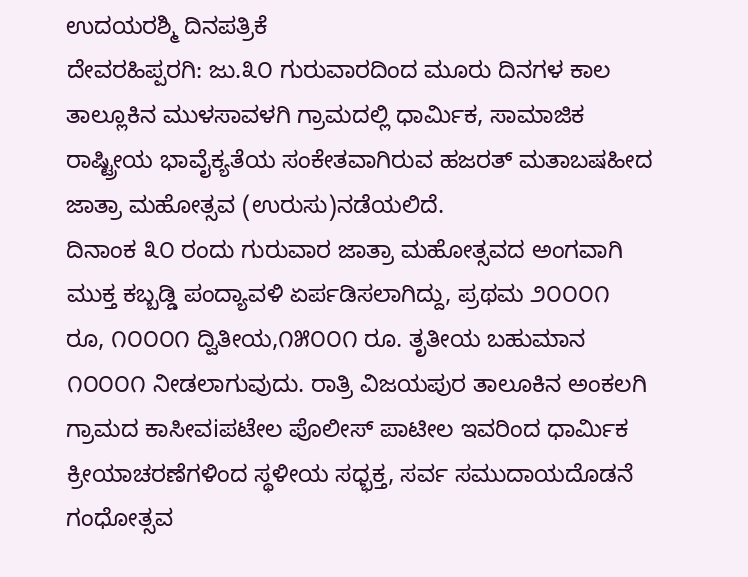ಉದಯರಶ್ಮಿ ದಿನಪತ್ರಿಕೆ
ದೇವರಹಿಪ್ಪರಗಿ: ಜು.೩೦ ಗುರುವಾರದಿಂದ ಮೂರು ದಿನಗಳ ಕಾಲ ತಾಲ್ಲೂಕಿನ ಮುಳಸಾವಳಗಿ ಗ್ರಾಮದಲ್ಲಿ ಧಾರ್ಮಿಕ, ಸಾಮಾಜಿಕ ರಾಷ್ಟ್ರೀಯ ಭಾವೈಕ್ಯತೆಯ ಸಂಕೇತವಾಗಿರುವ ಹಜರತ್ ಮತಾಬಷಹೀದ ಜಾತ್ರಾ ಮಹೋತ್ಸವ (ಉರುಸು)ನಡೆಯಲಿದೆ.
ದಿನಾಂಕ ೩೦ ರಂದು ಗುರುವಾರ ಜಾತ್ರಾ ಮಹೋತ್ಸವದ ಅಂಗವಾಗಿ ಮುಕ್ತ ಕಬ್ಬಡ್ಡಿ ಪಂದ್ಯಾವಳಿ ಏರ್ಪಡಿಸಲಾಗಿದ್ದು, ಪ್ರಥಮ ೨೦೦೦೧ ರೂ, ೧೦೦೦೧ ದ್ವಿತೀಯ,೧೫೦೦೧ ರೂ. ತೃತೀಯ ಬಹುಮಾನ ೧೦೦೦೧ ನೀಡಲಾಗುವುದು. ರಾತ್ರಿ ವಿಜಯಪುರ ತಾಲೂಕಿನ ಅಂಕಲಗಿ ಗ್ರಾಮದ ಕಾಸೀವiಪಟೇಲ ಪೊಲೀಸ್ ಪಾಟೀಲ ಇವರಿಂದ ಧಾರ್ಮಿಕ ಕ್ರೀಯಾಚರಣೆಗಳಿಂದ ಸ್ಥಳೀಯ ಸಧ್ಭಕ್ತ, ಸರ್ವ ಸಮುದಾಯದೊಡನೆ ಗಂಧೋತ್ಸವ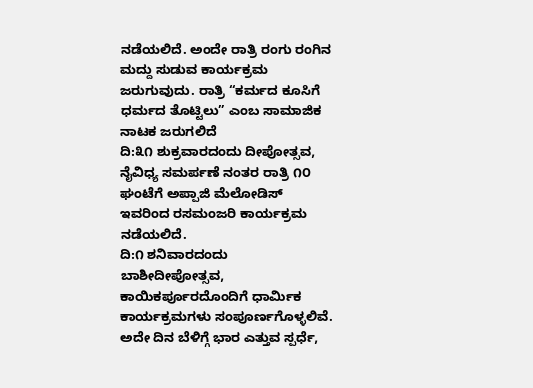ನಡೆಯಲಿದೆ. ಅಂದೇ ರಾತ್ರಿ ರಂಗು ರಂಗಿನ ಮದ್ದು ಸುಡುವ ಕಾರ್ಯಕ್ರಮ ಜರುಗುವುದು. ರಾತ್ರಿ “ಕರ್ಮದ ಕೂಸಿಗೆ ಧರ್ಮದ ತೊಟ್ಟಿಲು” ಎಂಬ ಸಾಮಾಜಿಕ ನಾಟಕ ಜರುಗಲಿದೆ
ದಿ:೩೧ ಶುಕ್ರವಾರದಂದು ದೀಪೋತ್ಸವ, ನೈವಿಧ್ಯ ಸಮರ್ಪಣೆ ನಂತರ ರಾತ್ರಿ ೧೦ ಘಂಟೆಗೆ ಅಪ್ಪಾಜಿ ಮೆಲೋಡಿಸ್ ಇವರಿಂದ ರಸಮಂಜರಿ ಕಾರ್ಯಕ್ರಮ ನಡೆಯಲಿದೆ.
ದಿ:೧ ಶನಿವಾರದಂದು ಬಾಶೀದೀಪೋತ್ಸವ, ಕಾಯಿಕರ್ಪೂರದೊಂದಿಗೆ ಧಾರ್ಮಿಕ ಕಾರ್ಯಕ್ರಮಗಳು ಸಂಪೂರ್ಣಗೊಳ್ಳಲಿವೆ. ಅದೇ ದಿನ ಬೆಳಿಗ್ಗೆ ಭಾರ ಎತ್ತುವ ಸ್ಪರ್ಧೆ,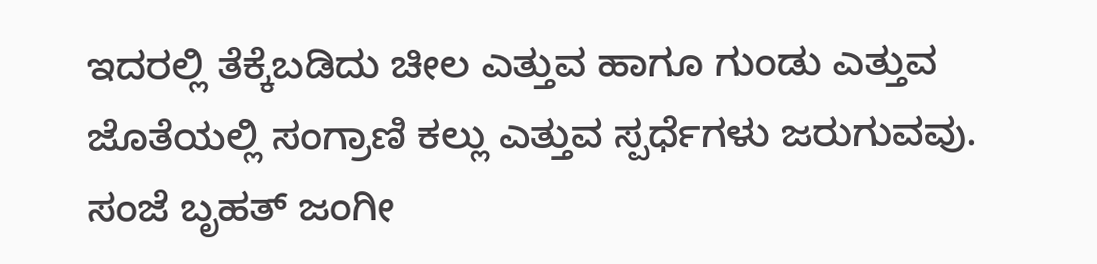ಇದರಲ್ಲಿ ತೆಕ್ಕೆಬಡಿದು ಚೀಲ ಎತ್ತುವ ಹಾಗೂ ಗುಂಡು ಎತ್ತುವ ಜೊತೆಯಲ್ಲಿ ಸಂಗ್ರಾಣಿ ಕಲ್ಲು ಎತ್ತುವ ಸ್ಪರ್ಧೆಗಳು ಜರುಗುವವು. ಸಂಜೆ ಬೃಹತ್ ಜಂಗೀ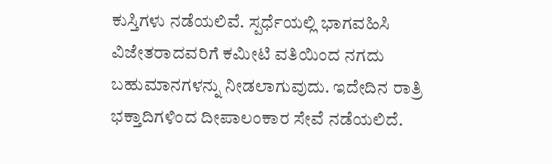ಕುಸ್ತಿಗಳು ನಡೆಯಲಿವೆ. ಸ್ಪರ್ಧೆಯಲ್ಲಿ ಭಾಗವಹಿಸಿ ವಿಜೇತರಾದವರಿಗೆ ಕಮೀಟಿ ವತಿಯಿಂದ ನಗದು ಬಹುಮಾನಗಳನ್ನು ನೀಡಲಾಗುವುದು. ಇದೇದಿನ ರಾತ್ರಿ ಭಕ್ತಾದಿಗಳಿಂದ ದೀಪಾಲಂಕಾರ ಸೇವೆ ನಡೆಯಲಿದೆ.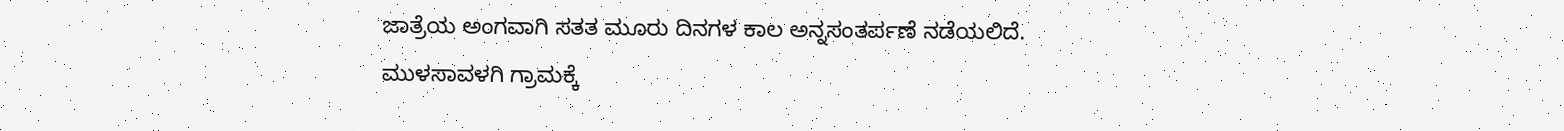ಜಾತ್ರೆಯ ಅಂಗವಾಗಿ ಸತತ ಮೂರು ದಿನಗಳ ಕಾಲ ಅನ್ನಸಂತರ್ಪಣೆ ನಡೆಯಲಿದೆ.
ಮುಳಸಾವಳಗಿ ಗ್ರಾಮಕ್ಕೆ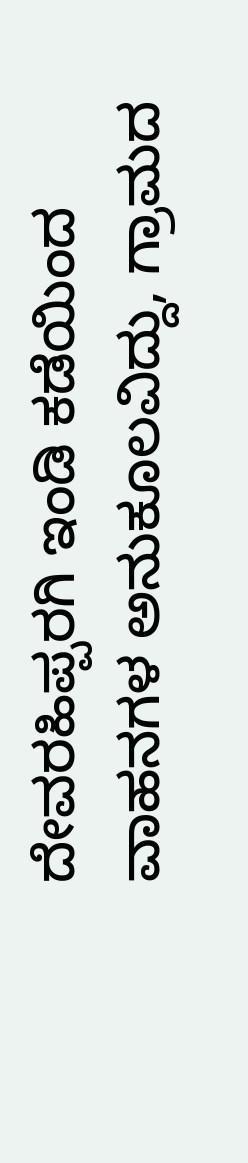ದೇವರಹಿಪ್ಪರಗಿ ಇಂಡಿ ಕಡೆಯಿಂದ ವಾಹನಗಳ ಅನುಕೂಲವಿದ್ದು, ಗ್ರಾಮದ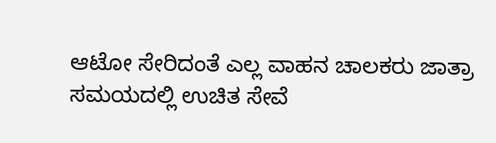ಆಟೋ ಸೇರಿದಂತೆ ಎಲ್ಲ ವಾಹನ ಚಾಲಕರು ಜಾತ್ರಾ ಸಮಯದಲ್ಲಿ ಉಚಿತ ಸೇವೆ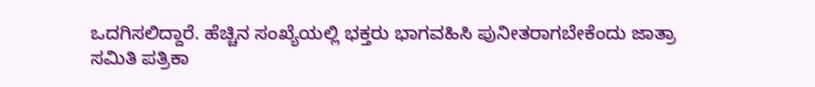ಒದಗಿಸಲಿದ್ದಾರೆ. ಹೆಚ್ಚಿನ ಸಂಖ್ಯೆಯಲ್ಲಿ ಭಕ್ತರು ಭಾಗವಹಿಸಿ ಪುನೀತರಾಗಬೇಕೆಂದು ಜಾತ್ರಾ ಸಮಿತಿ ಪತ್ರಿಕಾ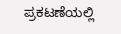ಪ್ರಕಟಣೆಯಲ್ಲಿ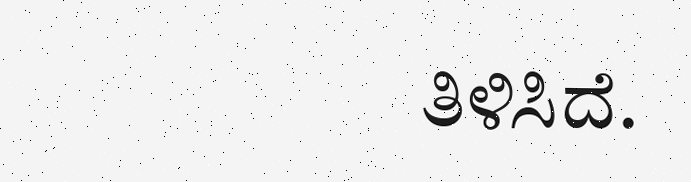ತಿಳಿಸಿದೆ.